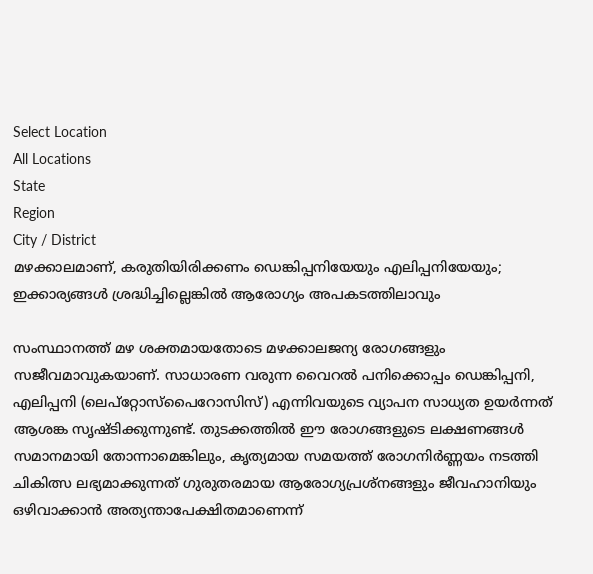Select Location
All Locations
State
Region
City / District
മഴക്കാലമാണ്, കരുതിയിരിക്കണം ഡെങ്കിപ്പനിയേയും എലിപ്പനിയേയും; ഇക്കാര്യങ്ങൾ ശ്രദ്ധിച്ചില്ലെങ്കിൽ ആരോഗ്യം അപകടത്തിലാവും

സംസ്ഥാനത്ത് മഴ ശക്തമായതോടെ മഴക്കാലജന്യ രോഗങ്ങളും സജീവമാവുകയാണ്. സാധാരണ വരുന്ന വൈറൽ പനിക്കൊപ്പം ഡെങ്കിപ്പനി, എലിപ്പനി (ലെപ്റ്റോസ്പൈറോസിസ്) എന്നിവയുടെ വ്യാപന സാധ്യത ഉയർന്നത് ആശങ്ക സൃഷ്ടിക്കുന്നുണ്ട്. തുടക്കത്തിൽ ഈ രോഗങ്ങളുടെ ലക്ഷണങ്ങൾ സമാനമായി തോന്നാമെങ്കിലും, കൃത്യമായ സമയത്ത് രോഗനിർണ്ണയം നടത്തി ചികിത്സ ലഭ്യമാക്കുന്നത് ഗുരുതരമായ ആരോഗ്യപ്രശ്നങ്ങളും ജീവഹാനിയും ഒഴിവാക്കാൻ അത്യന്താപേക്ഷിതമാണെന്ന്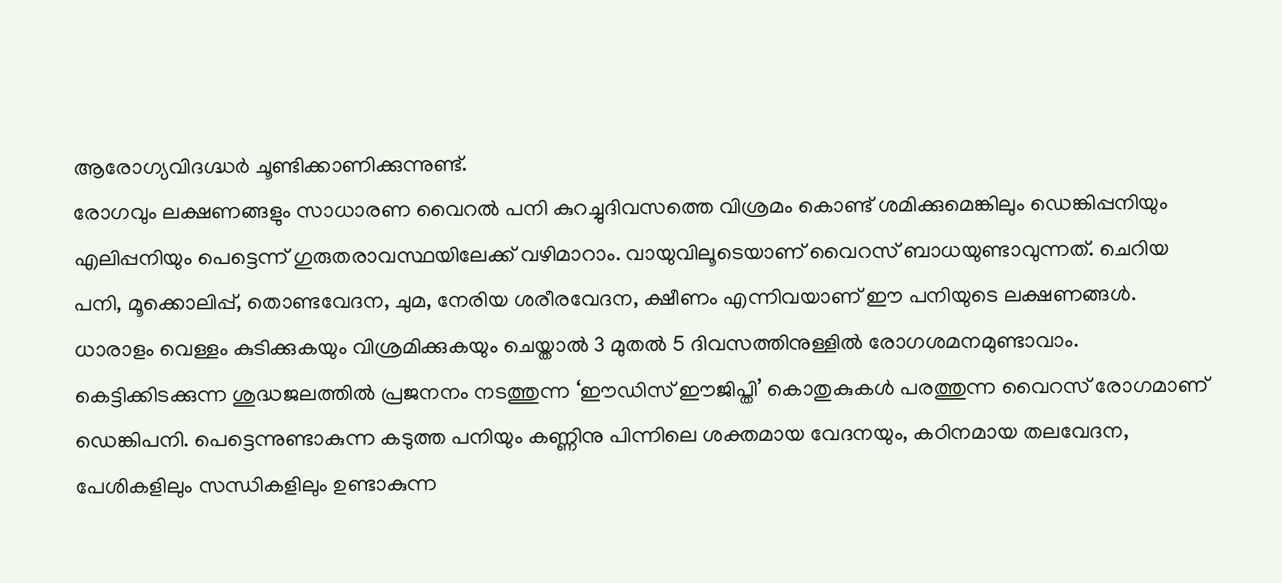ആരോഗ്യവിദഗ്ദ്ധർ ചൂണ്ടിക്കാണിക്കുന്നുണ്ട്.
രോഗവും ലക്ഷണങ്ങളും സാധാരണ വൈറൽ പനി കുറച്ചുദിവസത്തെ വിശ്രമം കൊണ്ട് ശമിക്കുമെങ്കിലും ഡെങ്കിപ്പനിയും എലിപ്പനിയും പെട്ടെന്ന് ഗുരുതരാവസ്ഥയിലേക്ക് വഴിമാറാം. വായുവിലൂടെയാണ് വൈറസ് ബാധയുണ്ടാവുന്നത്. ചെറിയ പനി, മൂക്കൊലിപ്പ്, തൊണ്ടവേദന, ചുമ, നേരിയ ശരീരവേദന, ക്ഷീണം എന്നിവയാണ് ഈ പനിയുടെ ലക്ഷണങ്ങൾ. ധാരാളം വെള്ളം കുടിക്കുകയും വിശ്രമിക്കുകയും ചെയ്താൽ 3 മുതൽ 5 ദിവസത്തിനുള്ളിൽ രോഗശമനമുണ്ടാവാം.
കെട്ടിക്കിടക്കുന്ന ശുദ്ധജലത്തിൽ പ്രജനനം നടത്തുന്ന ‘ഈഡിസ് ഈജിപ്തി’ കൊതുകുകൾ പരത്തുന്ന വൈറസ് രോഗമാണ് ഡെങ്കിപനി. പെട്ടെന്നുണ്ടാകുന്ന കടുത്ത പനിയും കണ്ണിനു പിന്നിലെ ശക്തമായ വേദനയും, കഠിനമായ തലവേദന, പേശികളിലും സന്ധികളിലും ഉണ്ടാകുന്ന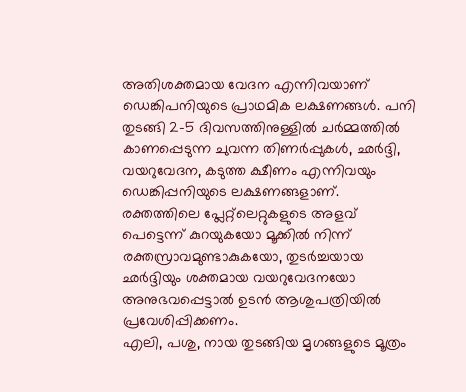അതിശക്തമായ വേദന എന്നിവയാണ് ഡെങ്കിപനിയുടെ പ്രാഥമിക ലക്ഷണങ്ങൾ. പനി തുടങ്ങി 2-5 ദിവസത്തിനുള്ളിൽ ചർമ്മത്തിൽ കാണപ്പെടുന്ന ചുവന്ന തിണർപ്പുകൾ, ഛർദ്ദി, വയറുവേദന, കടുത്ത ക്ഷീണം എന്നിവയും ഡെങ്കിപ്പനിയുടെ ലക്ഷണങ്ങളാണ്. രക്തത്തിലെ പ്ലേറ്റ്‌ലെറ്റുകളുടെ അളവ് പെട്ടെന്ന് കുറയുകയോ മൂക്കിൽ നിന്ന് രക്തസ്രാവമുണ്ടാകുകയോ, തുടർച്ചയായ ഛർദ്ദിയും ശക്തമായ വയറുവേദനയോ അനുഭവപ്പെട്ടാൽ ഉടൻ ആശുപത്രിയിൽ പ്രവേശിപ്പിക്കണം.
എലി, പശു, നായ തുടങ്ങിയ മൃഗങ്ങളുടെ മൂത്രം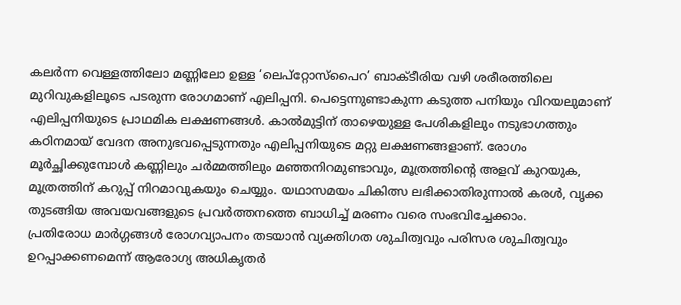കലർന്ന വെള്ളത്തിലോ മണ്ണിലോ ഉള്ള ‘ലെപ്റ്റോസ്പൈറ’ ബാക്ടീരിയ വഴി ശരീരത്തിലെ മുറിവുകളിലൂടെ പടരുന്ന രോഗമാണ് എലിപ്പനി. പെട്ടെന്നുണ്ടാകുന്ന കടുത്ത പനിയും വിറയലുമാണ് എലിപ്പനിയുടെ പ്രാഥമിക ലക്ഷണങ്ങൾ. കാൽമുട്ടിന് താഴെയുള്ള പേശികളിലും നടുഭാഗത്തും കഠിനമായ് വേദന അനുഭവപ്പെടുന്നതും എലിപ്പനിയുടെ മറ്റു ലക്ഷണങ്ങളാണ്. രോഗം മൂർച്ഛിക്കുമ്പോൾ കണ്ണിലും ചർമ്മത്തിലും മഞ്ഞനിറമുണ്ടാവും, മൂത്രത്തിന്റെ അളവ് കുറയുക, മൂത്രത്തിന് കറുപ്പ് നിറമാവുകയും ചെയ്യും. യഥാസമയം ചികിത്സ ലഭിക്കാതിരുന്നാൽ കരൾ, വൃക്ക തുടങ്ങിയ അവയവങ്ങളുടെ പ്രവർത്തനത്തെ ബാധിച്ച് മരണം വരെ സംഭവിച്ചേക്കാം.
പ്രതിരോധ മാർഗ്ഗങ്ങൾ രോഗവ്യാപനം തടയാൻ വ്യക്തിഗത ശുചിത്വവും പരിസര ശുചിത്വവും ഉറപ്പാക്കണമെന്ന് ആരോഗ്യ അധികൃതർ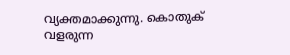വ്യക്തമാക്കുന്നു. കൊതുക് വളരുന്ന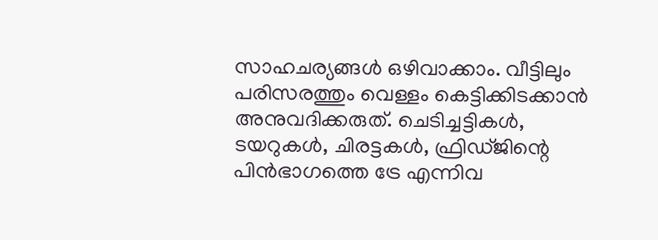സാഹചര്യങ്ങൾ ഒഴിവാക്കാം. വീട്ടിലും പരിസരത്തും വെള്ളം കെട്ടിക്കിടക്കാൻ അനുവദിക്കരുത്. ചെടിച്ചട്ടികൾ, ടയറുകൾ, ചിരട്ടകൾ, ഫ്രിഡ്ജിന്റെ പിൻഭാഗത്തെ ട്രേ എന്നിവ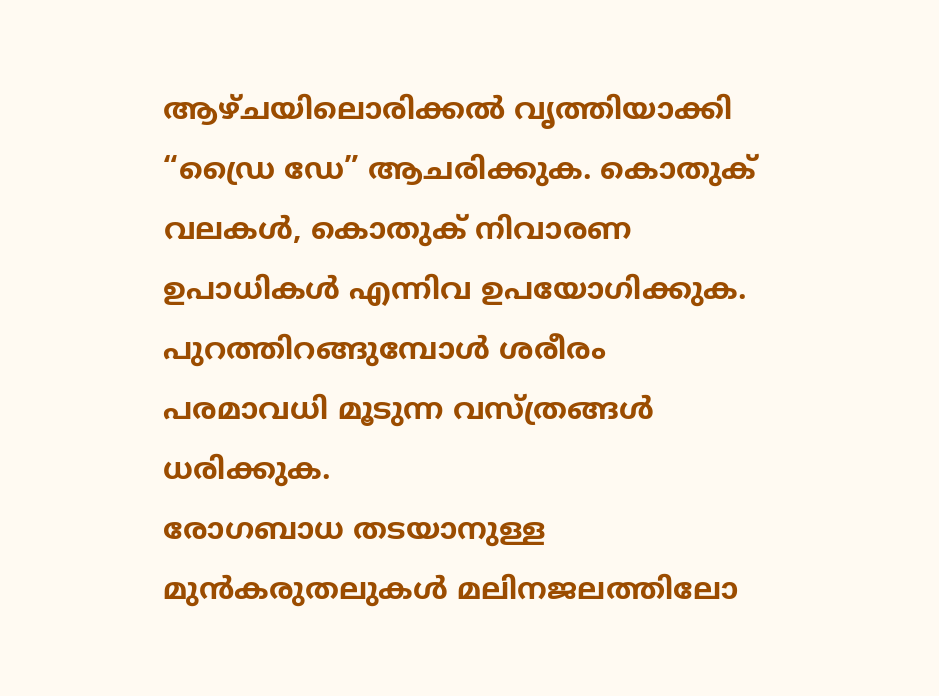ആഴ്ചയിലൊരിക്കൽ വൃത്തിയാക്കി “ഡ്രൈ ഡേ” ആചരിക്കുക. കൊതുക് വലകൾ, കൊതുക് നിവാരണ ഉപാധികൾ എന്നിവ ഉപയോഗിക്കുക. പുറത്തിറങ്ങുമ്പോൾ ശരീരം പരമാവധി മൂടുന്ന വസ്ത്രങ്ങൾ ധരിക്കുക.
രോഗബാധ തടയാനുള്ള മുൻകരുതലുകൾ മലിനജലത്തിലോ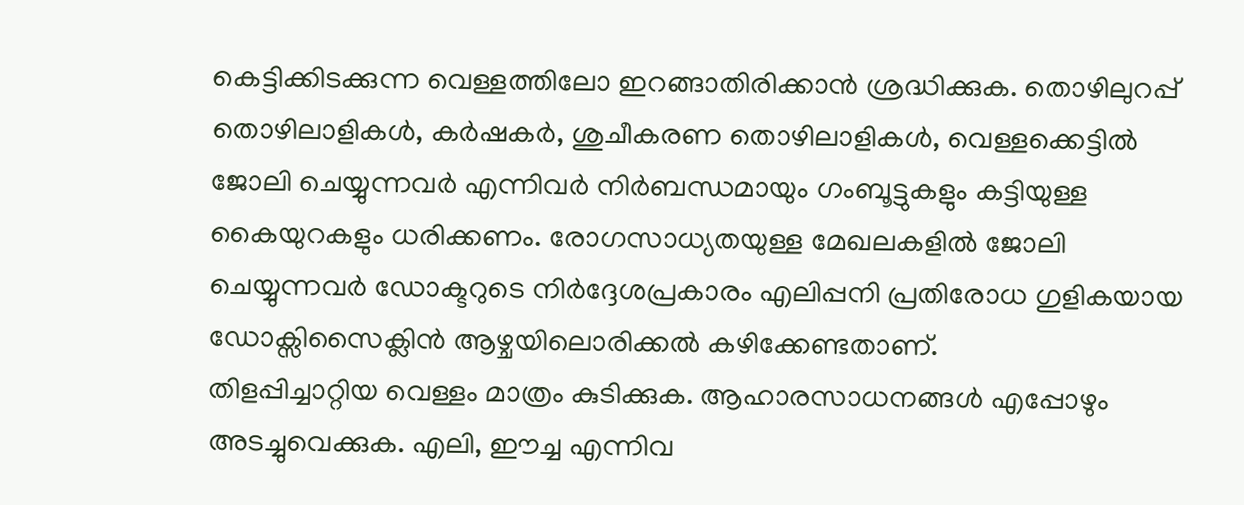കെട്ടിക്കിടക്കുന്ന വെള്ളത്തിലോ ഇറങ്ങാതിരിക്കാൻ ശ്രദ്ധിക്കുക. തൊഴിലുറപ്പ് തൊഴിലാളികൾ, കർഷകർ, ശുചീകരണ തൊഴിലാളികൾ, വെള്ളക്കെട്ടിൽ ജോലി ചെയ്യുന്നവർ എന്നിവർ നിർബന്ധമായും ഗംബൂട്ടുകളും കട്ടിയുള്ള കൈയുറകളും ധരിക്കണം. രോഗസാധ്യതയുള്ള മേഖലകളിൽ ജോലി ചെയ്യുന്നവർ ഡോക്ടറുടെ നിർദ്ദേശപ്രകാരം എലിപ്പനി പ്രതിരോധ ഗുളികയായ ഡോക്സിസൈക്ലിൻ ആഴ്ചയിലൊരിക്കൽ കഴിക്കേണ്ടതാണ്.
തിളപ്പിച്ചാറ്റിയ വെള്ളം മാത്രം കുടിക്കുക. ആഹാരസാധനങ്ങൾ എപ്പോഴും അടച്ചുവെക്കുക. എലി, ഈച്ച എന്നിവ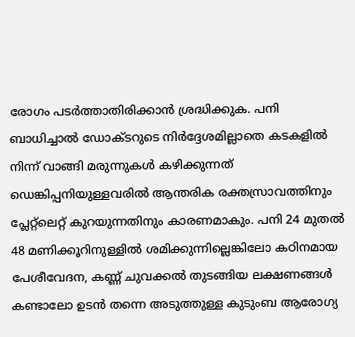രോഗം പടർത്താതിരിക്കാൻ ശ്രദ്ധിക്കുക. പനി ബാധിച്ചാൽ ഡോക്ടറുടെ നിർദ്ദേശമില്ലാതെ കടകളിൽ നിന്ന് വാങ്ങി മരുന്നുകൾ കഴിക്കുന്നത് ഡെങ്കിപ്പനിയുള്ളവരിൽ ആന്തരിക രക്തസ്രാവത്തിനും പ്ലേറ്റ്‌ലെറ്റ് കുറയുന്നതിനും കാരണമാകും. പനി 24 മുതൽ 48 മണിക്കൂറിനുള്ളിൽ ശമിക്കുന്നില്ലെങ്കിലോ കഠിനമായ പേശീവേദന, കണ്ണ് ചുവക്കൽ തുടങ്ങിയ ലക്ഷണങ്ങൾ കണ്ടാലോ ഉടൻ തന്നെ അടുത്തുള്ള കുടുംബ ആരോഗ്യ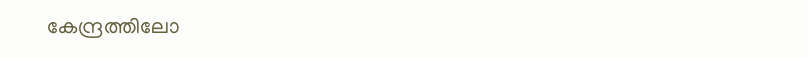കേന്ദ്രത്തിലോ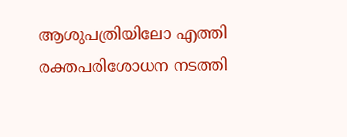ആശുപത്രിയിലോ എത്തി രക്തപരിശോധന നടത്തി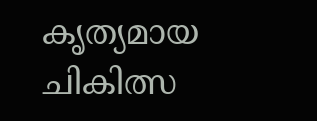കൃത്യമായ ചികിത്സ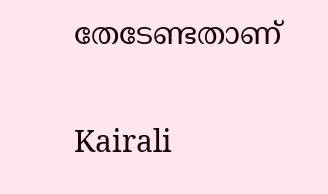തേടേണ്ടതാണ്


Kairali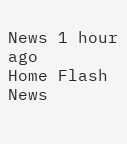News 1 hour ago
Home Flash News